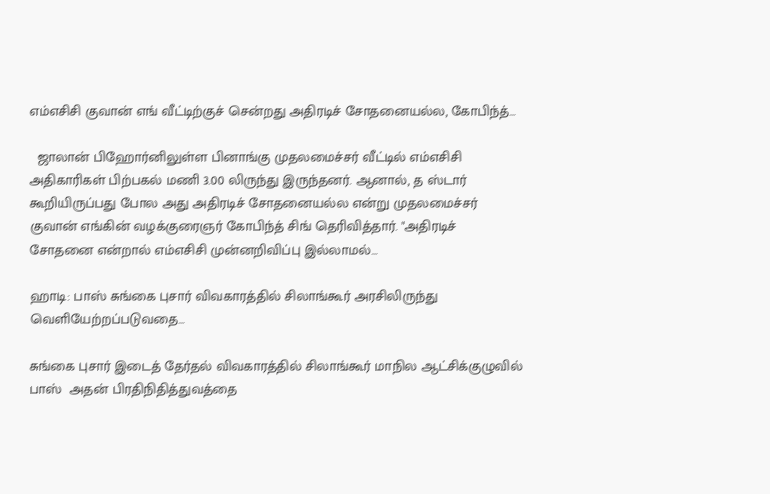எம்எசிசி குவான் எங் வீட்டிற்குச் சென்றது அதிரடிச் சோதனையல்ல, கோபிந்த்…

  ஜாலான் பிஹோர்னிலுள்ள பினாங்கு முதலமைச்சர் வீட்டில் எம்எசிசி அதிகாரிகள் பிற்பகல் மணி 3.00 லிருந்து இருந்தனர். ஆனால், த ஸ்டார் கூறியிருப்பது போல அது அதிரடிச் சோதனையல்ல என்று முதலமைச்சர் குவான் எங்கின் வழக்குரைஞர் கோபிந்த் சிங் தெரிவித்தார். "அதிரடிச் சோதனை என்றால் எம்எசிசி முன்னறிவிப்பு இல்லாமல்…

ஹாடி: பாஸ் சுங்கை புசார் விவகாரத்தில் சிலாங்கூர் அரசிலிருந்து வெளியேற்றப்படுவதை…

சுங்கை புசார் இடைத் தேர்தல் விவகாரத்தில் சிலாங்கூர் மாநில ஆட்சிக்குழுவில் பாஸ்  அதன் பிரதிநிதித்துவத்தை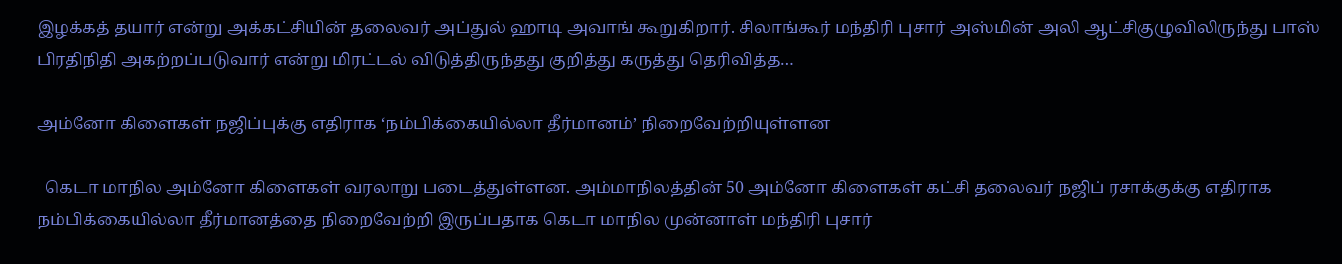இழக்கத் தயார் என்று அக்கட்சியின் தலைவர் அப்துல் ஹாடி அவாங் கூறுகிறார். சிலாங்கூர் மந்திரி புசார் அஸ்மின் அலி ஆட்சிகுழுவிலிருந்து பாஸ் பிரதிநிதி அகற்றப்படுவார் என்று மிரட்டல் விடுத்திருந்தது குறித்து கருத்து தெரிவித்த…

அம்னோ கிளைகள் நஜிப்புக்கு எதிராக ‘நம்பிக்கையில்லா தீர்மானம்’ நிறைவேற்றியுள்ளன

  கெடா மாநில அம்னோ கிளைகள் வரலாறு படைத்துள்ளன. அம்மாநிலத்தின் 50 அம்னோ கிளைகள் கட்சி தலைவர் நஜிப் ரசாக்குக்கு எதிராக நம்பிக்கையில்லா தீர்மானத்தை நிறைவேற்றி இருப்பதாக கெடா மாநில முன்னாள் மந்திரி புசார்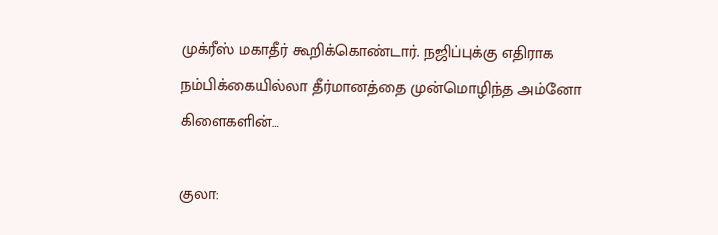முக்ரீஸ் மகாதீர் கூறிக்கொண்டார். நஜிப்புக்கு எதிராக நம்பிக்கையில்லா தீர்மானத்தை முன்மொழிந்த அம்னோ கிளைகளின்…

குலா: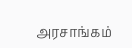அரசாங்கம்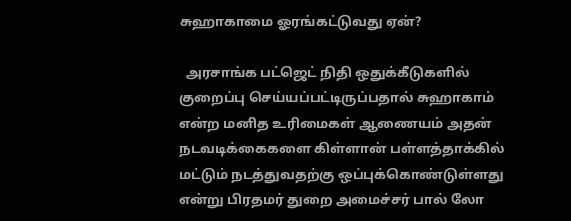சுஹாகாமை ஓரங்கட்டுவது ஏன்?

  அரசாங்க பட்ஜெட் நிதி ஒதுக்கீடுகளில் குறைப்பு செய்யப்பட்டிருப்பதால் சுஹாகாம் என்ற மனித உரிமைகள் ஆணையம் அதன் நடவடிக்கைகளை கிள்ளான் பள்ளத்தாக்கில் மட்டும் நடத்துவதற்கு ஒப்புக்கொண்டுள்ளது என்று பிரதமர் துறை அமைச்சர் பால் லோ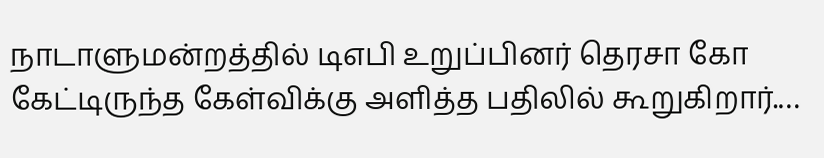நாடாளுமன்றத்தில் டிஎபி உறுப்பினர் தெரசா கோ கேட்டிருந்த கேள்விக்கு அளித்த பதிலில் கூறுகிறார்.…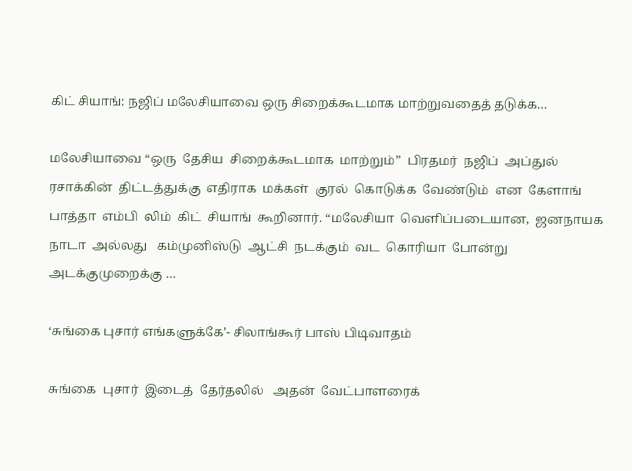கிட் சியாங்: நஜிப் மலேசியாவை ஒரு சிறைக்கூடமாக மாற்றுவதைத் தடுக்க…

மலேசியாவை “ஒரு  தேசிய  சிறைக்கூடமாக  மாற்றும்”  பிரதமர்  நஜிப்  அப்துல்  ரசாக்கின்  திட்டத்துக்கு  எதிராக  மக்கள்  குரல்  கொடுக்க  வேண்டும்  என  கேளாங்  பாத்தா  எம்பி  லிம்  கிட்  சியாங்  கூறினார். “மலேசியா  வெளிப்படையான,  ஜனநாயக  நாடா  அல்லது   கம்முனிஸ்டு  ஆட்சி  நடக்கும்  வட  கொரியா  போன்று  அடக்குமுறைக்கு …

‘சுங்கை புசார் எங்களுக்கே’- சிலாங்கூர் பாஸ் பிடிவாதம்

சுங்கை  புசார்  இடைத்  தேர்தலில்   அதன்  வேட்பாளரைக்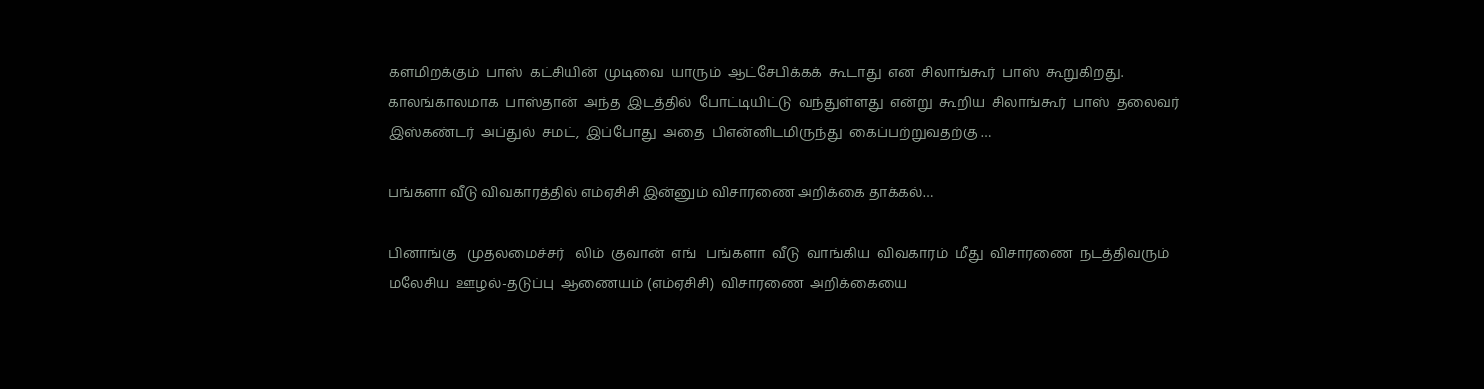களமிறக்கும்  பாஸ்  கட்சியின்  முடிவை  யாரும்  ஆட்சேபிக்கக்  கூடாது  என  சிலாங்கூர்  பாஸ்  கூறுகிறது. காலங்காலமாக  பாஸ்தான்  அந்த  இடத்தில்  போட்டியிட்டு  வந்துள்ளது  என்று  கூறிய  சிலாங்கூர்  பாஸ்  தலைவர்  இஸ்கண்டர்  அப்துல்  சமட்,  இப்போது  அதை  பிஎன்னிடமிருந்து  கைப்பற்றுவதற்கு …

பங்களா வீடு விவகாரத்தில் எம்ஏசிசி இன்னும் விசாரணை அறிக்கை தாக்கல்…

பினாங்கு   முதலமைச்சர்   லிம்  குவான்  எங்   பங்களா  வீடு  வாங்கிய  விவகாரம்  மீது  விசாரணை  நடத்திவரும்  மலேசிய  ஊழல்-தடுப்பு  ஆணையம் (எம்ஏசிசி)  விசாரணை  அறிக்கையை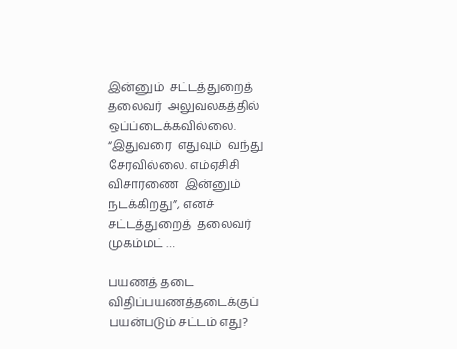இன்னும்  சட்டத்துறைத்  தலைவர்  அலுவலகத்தில்  ஒப்ப்டைக்கவில்லை. “இதுவரை  எதுவும்  வந்து  சேரவில்லை. எம்ஏசிசி  விசாரணை  இன்னும்  நடக்கிறது”, எனச்  சட்டத்துறைத்  தலைவர்  முகம்மட் …

பயணத் தடை விதிப்பயணத்தடைக்குப் பயன்படும் சட்டம் எது?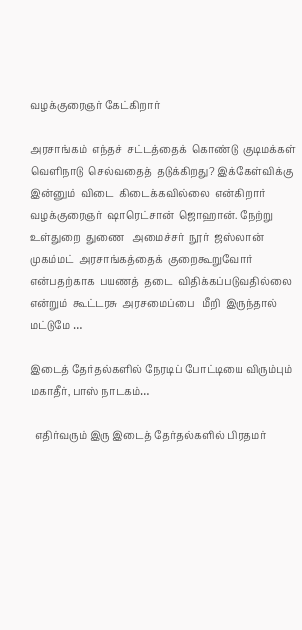வழக்குரைஞர் கேட்கிறார்

அரசாங்கம்  எந்தச்  சட்டத்தைக்  கொண்டு  குடிமக்கள்  வெளிநாடு  செல்வதைத்  தடுக்கிறது? இக்கேள்விக்கு  இன்னும்  விடை  கிடைக்கவில்லை  என்கிறார்  வழக்குரைஞர்  ஷாரெட்சான்  ஜொஹான். நேற்று  உள்துறை  துணை   அமைச்சர்  நூர்  ஜஸ்லான்  முகம்மட்  அரசாங்கத்தைக்  குறைகூறுவோர்  என்பதற்காக  பயணத்  தடை  விதிக்கப்படுவதில்லை  என்றும்  கூட்டரசு  அரசமைப்பை   மீறி  இருந்தால்  மட்டுமே …

இடைத் தேர்தல்களில் நேரடிப் போட்டியை விரும்பும் மகாதீர், பாஸ் நாடகம்…

  எதிர்வரும் இரு இடைத் தேர்தல்களில் பிரதமர்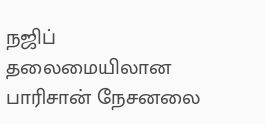நஜிப் தலைமையிலான பாரிசான் நேசனலை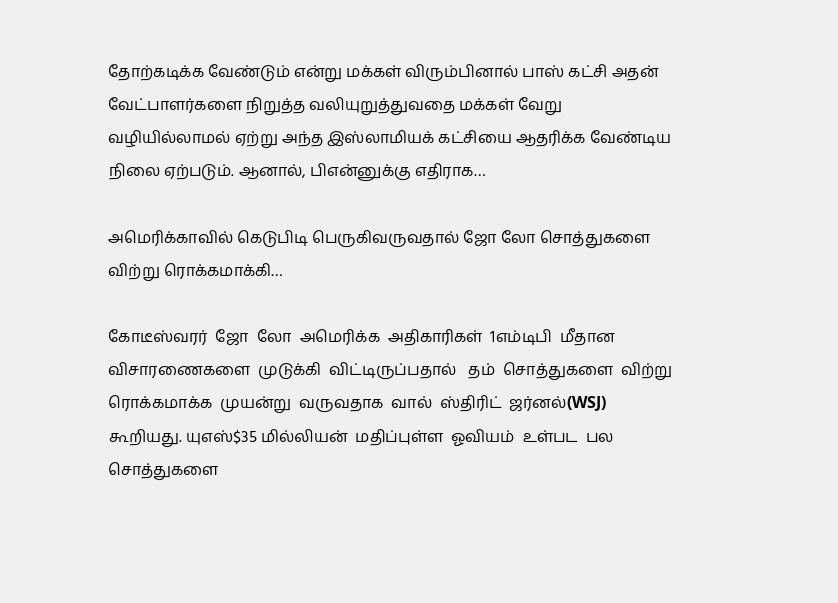தோற்கடிக்க வேண்டும் என்று மக்கள் விரும்பினால் பாஸ் கட்சி அதன் வேட்பாளர்களை நிறுத்த வலியுறுத்துவதை மக்கள் வேறு வழியில்லாமல் ஏற்று அந்த இஸ்லாமியக் கட்சியை ஆதரிக்க வேண்டிய நிலை ஏற்படும். ஆனால், பிஎன்னுக்கு எதிராக…

அமெரிக்காவில் கெடுபிடி பெருகிவருவதால் ஜோ லோ சொத்துகளை விற்று ரொக்கமாக்கி…

கோடீஸ்வரர்  ஜோ  லோ  அமெரிக்க  அதிகாரிகள்  1எம்டிபி  மீதான  விசாரணைகளை  முடுக்கி  விட்டிருப்பதால்   தம்  சொத்துகளை  விற்று  ரொக்கமாக்க  முயன்று  வருவதாக  வால்  ஸ்திரிட்  ஜர்னல்(WSJ)  கூறியது. யுஎஸ்$35 மில்லியன்  மதிப்புள்ள  ஓவியம்  உள்பட  பல  சொத்துகளை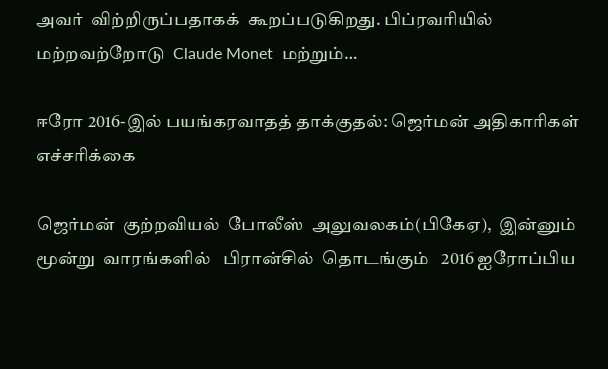அவர்  விற்றிருப்பதாகக்  கூறப்படுகிறது. பிப்ரவரியில்  மற்றவற்றோடு  Claude Monet  மற்றும்…

ஈரோ 2016-இல் பயங்கரவாதத் தாக்குதல்: ஜெர்மன் அதிகாரிகள் எச்சரிக்கை

ஜெர்மன்  குற்றவியல்  போலீஸ்  அலுவலகம்(பிகேஏ),  இன்னும்  மூன்று  வாரங்களில்   பிரான்சில்  தொடங்கும்   2016 ஐரோப்பிய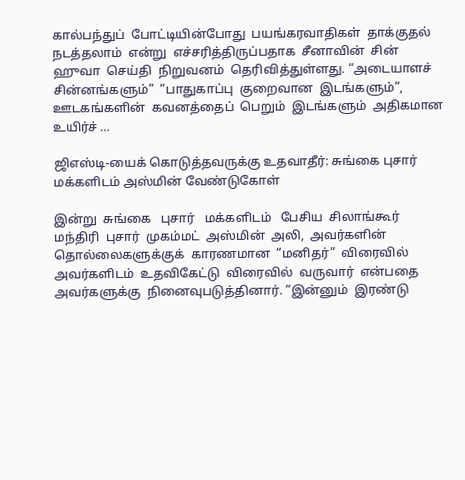கால்பந்துப்  போட்டியின்போது  பயங்கரவாதிகள்  தாக்குதல்  நடத்தலாம்  என்று  எச்சரித்திருப்பதாக  சீனாவின்  சின்  ஹுவா  செய்தி  நிறுவனம்  தெரிவித்துள்ளது. “அடையாளச்  சின்னங்களும்”  “பாதுகாப்பு  குறைவான  இடங்களும்”,  ஊடகங்களின்  கவனத்தைப்  பெறும்  இடங்களும்  அதிகமான  உயிர்ச் …

ஜிஎஸ்டி-யைக் கொடுத்தவருக்கு உதவாதீர்: சுங்கை புசார் மக்களிடம் அஸ்மின் வேண்டுகோள்

இன்று  சுங்கை   புசார்   மக்களிடம்   பேசிய  சிலாங்கூர்  மந்திரி  புசார்  முகம்மட்  அஸ்மின்  அலி,  அவர்களின்  தொல்லைகளுக்குக்  காரணமான  “மனிதர்”  விரைவில்  அவர்களிடம்  உதவிகேட்டு  விரைவில்  வருவார்  என்பதை  அவர்களுக்கு  நினைவுபடுத்தினார். “இன்னும்  இரண்டு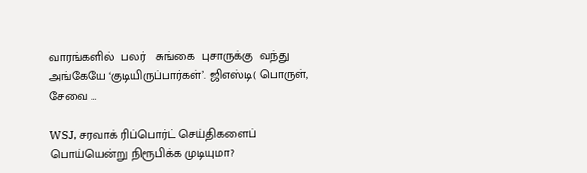வாரங்களில்  பலர்   சுங்கை  புசாருக்கு  வந்து  அங்கேயே ‘குடியிருப்பார்கள்’. ஜிஎஸ்டி( பொருள்,  சேவை …

WSJ, சரவாக் ரிப்பொர்ட் செய்திகளைப் பொய்யென்று நிரூபிக்க முடியுமா?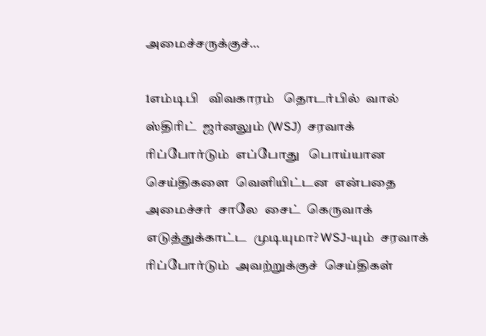அமைச்சருக்குச்…

1எம்டிபி   விவகாரம்   தொடர்பில்  வால்  ஸ்திரிட்  ஜர்னலும் (WSJ)  சரவாக்  ரிப்போர்டும்  எப்போது   பொய்யான  செய்திகளை  வெளியிட்டன  என்பதை  அமைச்சர்  சாலே  சைட்  கெருவாக்    எடுத்துக்காட்ட  முடியுமா? WSJ-யும்  சரவாக்  ரிப்போர்டும்  அவற்றுக்குச்  செய்திகள்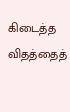கிடைத்த  விதத்தைத்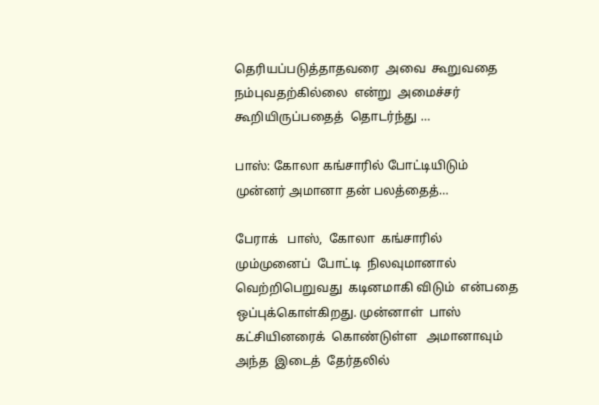தெரியப்படுத்தாதவரை  அவை  கூறுவதை  நம்புவதற்கில்லை  என்று  அமைச்சர்  கூறியிருப்பதைத்  தொடர்ந்து …

பாஸ்: கோலா கங்சாரில் போட்டியிடும் முன்னர் அமானா தன் பலத்தைத்…

பேராக்   பாஸ்,  கோலா  கங்சாரில்  மும்முனைப்  போட்டி  நிலவுமானால்  வெற்றிபெறுவது  கடினமாகி விடும்  என்பதை ஒப்புக்கொள்கிறது. முன்னாள்  பாஸ்  கட்சியினரைக்  கொண்டுள்ள   அமானாவும்  அந்த  இடைத்  தேர்தலில்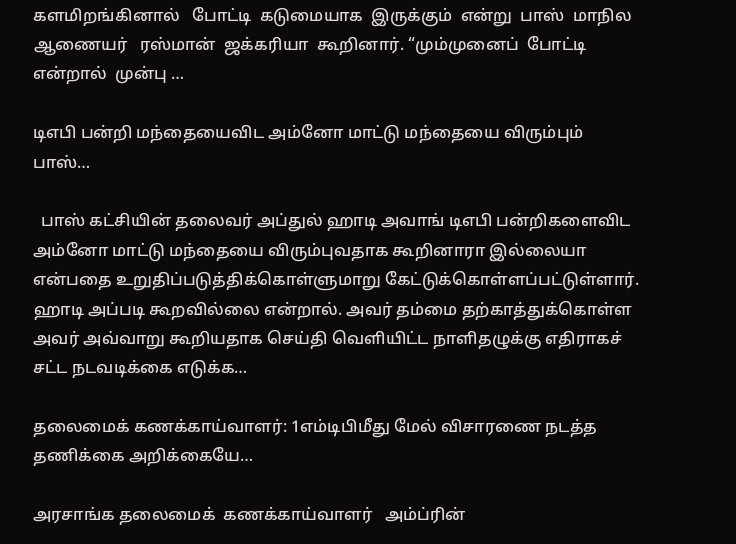களமிறங்கினால்   போட்டி  கடுமையாக  இருக்கும்  என்று  பாஸ்  மாநில  ஆணையர்   ரஸ்மான்  ஜக்கரியா  கூறினார். “மும்முனைப்  போட்டி  என்றால்  முன்பு …

டிஎபி பன்றி மந்தையைவிட அம்னோ மாட்டு மந்தையை விரும்பும் பாஸ்…

  பாஸ் கட்சியின் தலைவர் அப்துல் ஹாடி அவாங் டிஎபி பன்றிகளைவிட அம்னோ மாட்டு மந்தையை விரும்புவதாக கூறினாரா இல்லையா என்பதை உறுதிப்படுத்திக்கொள்ளுமாறு கேட்டுக்கொள்ளப்பட்டுள்ளார். ஹாடி அப்படி கூறவில்லை என்றால். அவர் தம்மை தற்காத்துக்கொள்ள அவர் அவ்வாறு கூறியதாக செய்தி வெளியிட்ட நாளிதழுக்கு எதிராகச் சட்ட நடவடிக்கை எடுக்க…

தலைமைக் கணக்காய்வாளர்: 1எம்டிபிமீது மேல் விசாரணை நடத்த தணிக்கை அறிக்கையே…

அரசாங்க தலைமைக்  கணக்காய்வாளர்   அம்ப்ரின்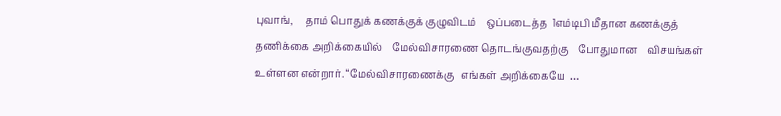புவாங்,     தாம் பொதுக் கணக்குக் குழுவிடம்    ஒப்படைத்த  1எம்டிபி மீதான கணக்குத்   தணிக்கை அறிக்கையில்    மேல்விசாரணை தொடங்குவதற்கு    போதுமான    விசயங்கள் உள்ளன என்றார். “மேல்விசாரணைக்கு   எங்கள் அறிக்கையே  …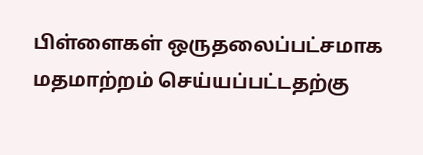பிள்ளைகள் ஒருதலைப்பட்சமாக மதமாற்றம் செய்யப்பட்டதற்கு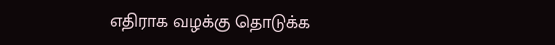எதிராக வழக்கு தொடுக்க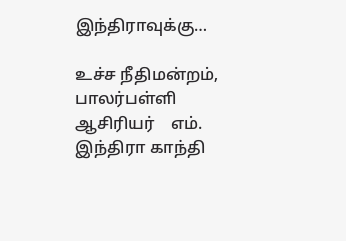இந்திராவுக்கு…

உச்ச நீதிமன்றம்,   பாலர்பள்ளி   ஆசிரியர்    எம். இந்திரா காந்தி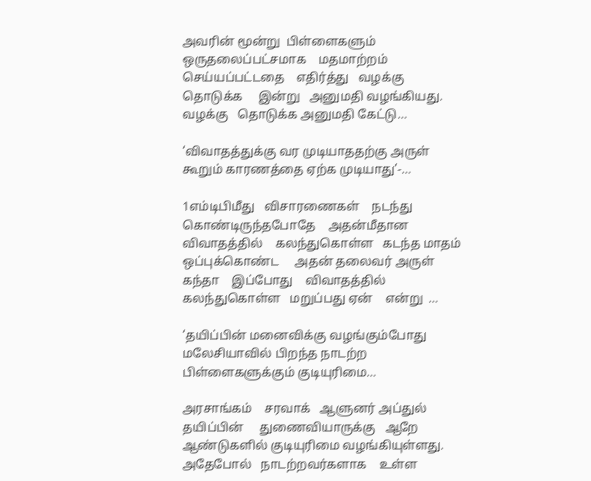அவரின் மூன்று  பிள்ளைகளும்   ஒருதலைப்பட்சமாக    மதமாற்றம்    செய்யப்பட்டதை    எதிர்த்து   வழக்கு தொடுக்க     இன்று   அனுமதி வழங்கியது. வழக்கு   தொடுக்க அனுமதி கேட்டு…

‘விவாதத்துக்கு வர முடியாததற்கு அருள் கூறும் காரணத்தை ஏற்க முடியாது’-…

1எம்டிபிமீது   விசாரணைகள்    நடந்து கொண்டிருந்தபோதே    அதன்மீதான   விவாதத்தில்    கலந்துகொள்ள   கடந்த மாதம் ஒப்புக்கொண்ட     அதன் தலைவர் அருள் கந்தா    இப்போது    விவாதத்தில்     கலந்துகொள்ள   மறுப்பது ஏன்    என்று  …

‘தயிப்பின் மனைவிக்கு வழங்கும்போது மலேசியாவில் பிறந்த நாடற்ற பிள்ளைகளுக்கும் குடியுரிமை…

அரசாங்கம்    சரவாக்   ஆளுனர் அப்துல் தயிப்பின்     துணைவியாருக்கு   ஆறே ஆண்டுகளில் குடியுரிமை வழங்கியுள்ளது. அதேபோல்   நாடற்றவர்களாக    உள்ள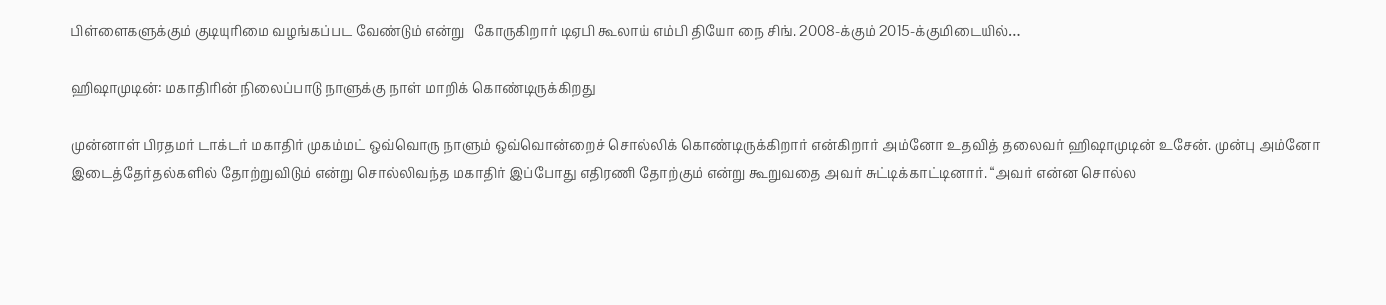பிள்ளைகளுக்கும் குடியுரிமை வழங்கப்பட வேண்டும் என்று   கோருகிறார் டிஏபி கூலாய் எம்பி தியோ நை சிங். 2008-க்கும் 2015-க்குமிடையில்…

ஹிஷாமுடின்: மகாதிரின் நிலைப்பாடு நாளுக்கு நாள் மாறிக் கொண்டிருக்கிறது

முன்னாள் பிரதமர் டாக்டர் மகாதிர் முகம்மட் ஒவ்வொரு நாளும் ஒவ்வொன்றைச் சொல்லிக் கொண்டிருக்கிறார் என்கிறார் அம்னோ உதவித் தலைவர் ஹிஷாமுடின் உசேன். முன்பு அம்னோ இடைத்தேர்தல்களில் தோற்றுவிடும் என்று சொல்லிவந்த மகாதிர் இப்போது எதிரணி தோற்கும் என்று கூறுவதை அவர் சுட்டிக்காட்டினார். “அவர் என்ன சொல்ல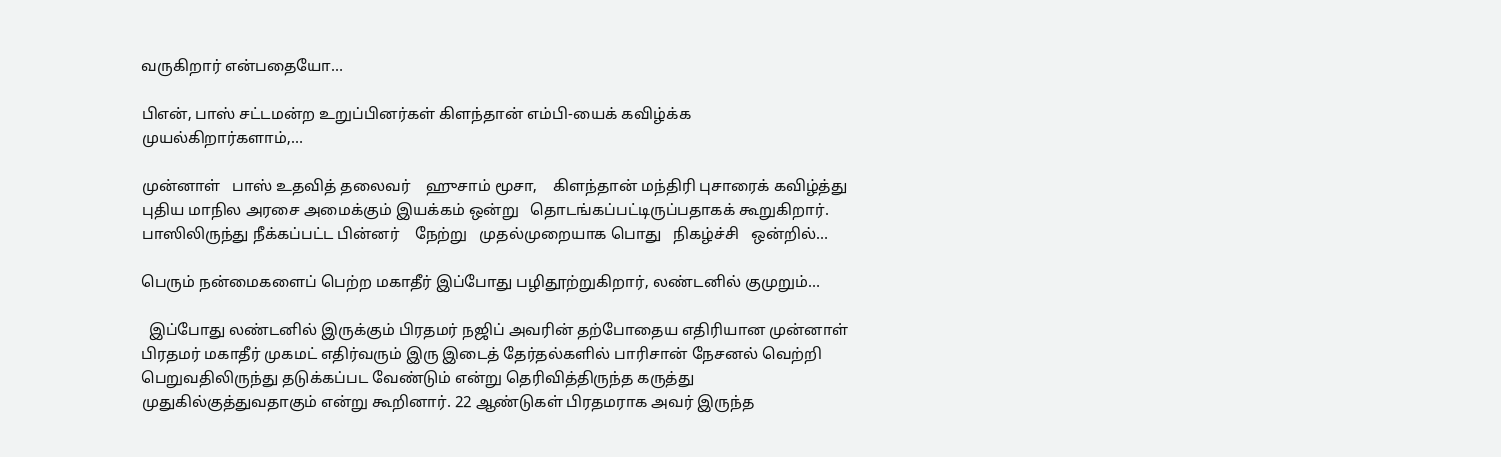வருகிறார் என்பதையோ…

பிஎன், பாஸ் சட்டமன்ற உறுப்பினர்கள் கிளந்தான் எம்பி-யைக் கவிழ்க்க முயல்கிறார்களாம்,…

முன்னாள்   பாஸ் உதவித் தலைவர்    ஹுசாம் மூசா,    கிளந்தான் மந்திரி புசாரைக் கவிழ்த்து   புதிய மாநில அரசை அமைக்கும் இயக்கம் ஒன்று   தொடங்கப்பட்டிருப்பதாகக் கூறுகிறார். பாஸிலிருந்து நீக்கப்பட்ட பின்னர்    நேற்று   முதல்முறையாக பொது   நிகழ்ச்சி   ஒன்றில்…

பெரும் நன்மைகளைப் பெற்ற மகாதீர் இப்போது பழிதூற்றுகிறார், லண்டனில் குமுறும்…

  இப்போது லண்டனில் இருக்கும் பிரதமர் நஜிப் அவரின் தற்போதைய எதிரியான முன்னாள் பிரதமர் மகாதீர் முகமட் எதிர்வரும் இரு இடைத் தேர்தல்களில் பாரிசான் நேசனல் வெற்றி பெறுவதிலிருந்து தடுக்கப்பட வேண்டும் என்று தெரிவித்திருந்த கருத்து முதுகில்குத்துவதாகும் என்று கூறினார். 22 ஆண்டுகள் பிரதமராக அவர் இருந்த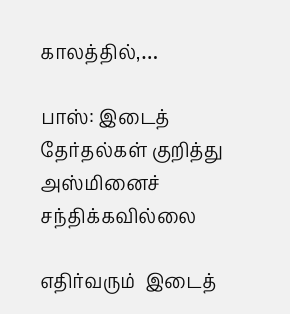காலத்தில்,…

பாஸ்: இடைத் தேர்தல்கள் குறித்து அஸ்மினைச் சந்திக்கவில்லை

எதிர்வரும்  இடைத்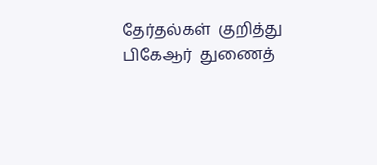தேர்தல்கள்  குறித்து   பிகேஆர்  துணைத்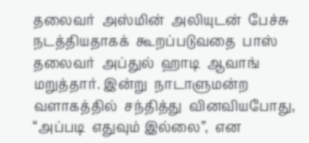தலைவர்  அஸ்மின்  அலியுடன்  பேச்சு  நடத்தியதாகக்  கூறப்படுவதை  பாஸ்  தலைவர்  அப்துல்  ஹாடி  ஆவாங்  மறுத்தார். இன்று  நாடாளுமன்ற  வளாகத்தில்  சந்தித்து  வினவியபோது,  “அப்படி  எதுவும் இல்லை”,  என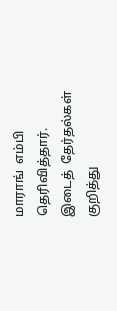மாராங்  எம்பி  தெரிவித்தார். இடைத்  தேர்தல்கள்  குறித்து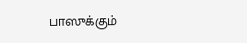பாஸுக்கும்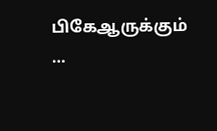பிகேஆருக்கும் …